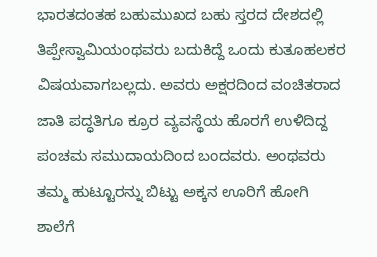ಭಾರತದಂತಹ ಬಹುಮುಖದ ಬಹು ಸ್ತರದ ದೇಶದಲ್ಲಿ ತಿಪ್ಪೇಸ್ವಾಮಿಯಂಥವರು ಬದುಕಿದ್ದೆ ಒಂದು ಕುತೂಹಲಕರ ವಿಷಯವಾಗಬಲ್ಲದು. ಅವರು ಅಕ್ಷರದಿಂದ ವಂಚಿತರಾದ ಜಾತಿ ಪದ್ಧತಿಗೂ ಕ್ರೂರ ವ್ಯವಸ್ಥೆಯ ಹೊರಗೆ ಉಳಿದಿದ್ದ ಪಂಚಮ ಸಮುದಾಯದಿಂದ ಬಂದವರು. ಅಂಥವರು ತಮ್ಮ ಹುಟ್ಟೂರನ್ನು ಬಿಟ್ಟು ಅಕ್ಕನ ಊರಿಗೆ ಹೋಗಿ ಶಾಲೆಗೆ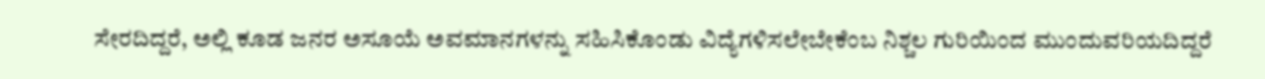ಸೇರದಿದ್ದರೆ, ಅಲ್ಲಿ ಕೂಡ ಜನರ ಅಸೂಯೆ ಅವಮಾನಗಳನ್ನು ಸಹಿಸಿಕೊಂಡು ವಿದ್ಯೆಗಳಿಸಲೇಬೇಕೆಂಬ ನಿಶ್ಚಲ ಗುರಿಯಿಂದ ಮುಂದುವರಿಯದಿದ್ದರೆ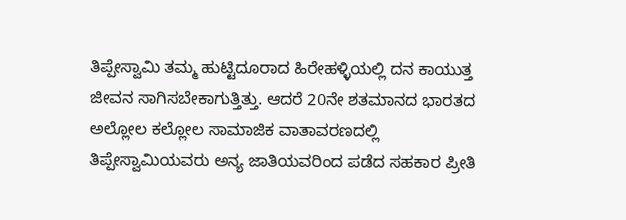ತಿಪ್ಪೇಸ್ವಾಮಿ ತಮ್ಮ ಹುಟ್ಟಿದೂರಾದ ಹಿರೇಹಳ್ಳಿಯಲ್ಲಿ ದನ ಕಾಯುತ್ತ ಜೀವನ ಸಾಗಿಸಬೇಕಾಗುತ್ತಿತ್ತು. ಆದರೆ 20ನೇ ಶತಮಾನದ ಭಾರತದ ಅಲ್ಲೋಲ ಕಲ್ಲೋಲ ಸಾಮಾಜಿಕ ವಾತಾವರಣದಲ್ಲಿ ತಿಪ್ಪೇಸ್ವಾಮಿಯವರು ಅನ್ಯ ಜಾತಿಯವರಿಂದ ಪಡೆದ ಸಹಕಾರ ಪ್ರೀತಿ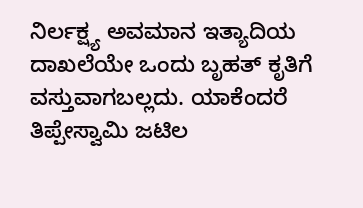ನಿರ್ಲಕ್ಷ್ಯ ಅವಮಾನ ಇತ್ಯಾದಿಯ ದಾಖಲೆಯೇ ಒಂದು ಬೃಹತ್ ಕೃತಿಗೆ ವಸ್ತುವಾಗಬಲ್ಲದು. ಯಾಕೆಂದರೆ ತಿಪ್ಪೇಸ್ವಾಮಿ ಜಟಿಲ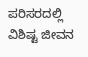ಪರಿಸರದಲ್ಲಿ ವಿಶಿಷ್ಟ ಜೀವನ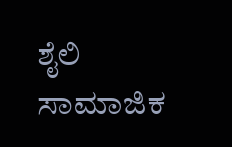ಶೈಲಿ ಸಾಮಾಜಿಕ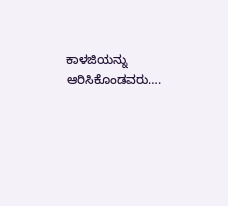ಕಾಳಜಿಯನ್ನು ಆರಿಸಿಕೊಂಡವರು….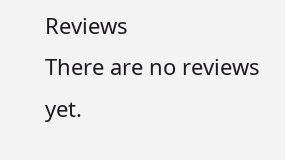Reviews
There are no reviews yet.